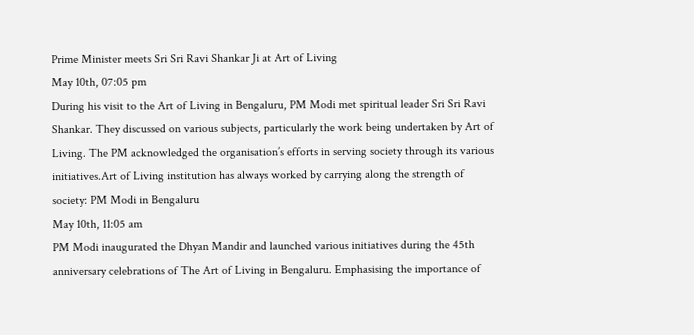Prime Minister meets Sri Sri Ravi Shankar Ji at Art of Living
May 10th, 07:05 pm
During his visit to the Art of Living in Bengaluru, PM Modi met spiritual leader Sri Sri Ravi Shankar. They discussed on various subjects, particularly the work being undertaken by Art of Living. The PM acknowledged the organisation’s efforts in serving society through its various initiatives.Art of Living institution has always worked by carrying along the strength of society: PM Modi in Bengaluru
May 10th, 11:05 am
PM Modi inaugurated the Dhyan Mandir and launched various initiatives during the 45th anniversary celebrations of The Art of Living in Bengaluru. Emphasising the importance of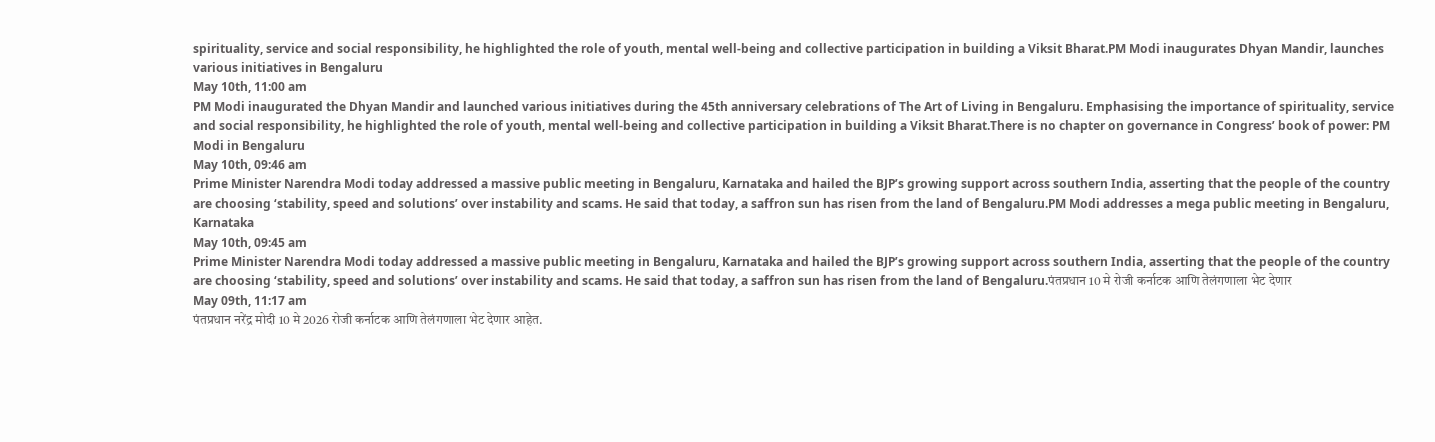spirituality, service and social responsibility, he highlighted the role of youth, mental well-being and collective participation in building a Viksit Bharat.PM Modi inaugurates Dhyan Mandir, launches various initiatives in Bengaluru
May 10th, 11:00 am
PM Modi inaugurated the Dhyan Mandir and launched various initiatives during the 45th anniversary celebrations of The Art of Living in Bengaluru. Emphasising the importance of spirituality, service and social responsibility, he highlighted the role of youth, mental well-being and collective participation in building a Viksit Bharat.There is no chapter on governance in Congress’ book of power: PM Modi in Bengaluru
May 10th, 09:46 am
Prime Minister Narendra Modi today addressed a massive public meeting in Bengaluru, Karnataka and hailed the BJP’s growing support across southern India, asserting that the people of the country are choosing ‘stability, speed and solutions’ over instability and scams. He said that today, a saffron sun has risen from the land of Bengaluru.PM Modi addresses a mega public meeting in Bengaluru, Karnataka
May 10th, 09:45 am
Prime Minister Narendra Modi today addressed a massive public meeting in Bengaluru, Karnataka and hailed the BJP’s growing support across southern India, asserting that the people of the country are choosing ‘stability, speed and solutions’ over instability and scams. He said that today, a saffron sun has risen from the land of Bengaluru.पंतप्रधान 10 मे रोजी कर्नाटक आणि तेलंगणाला भेट देणार
May 09th, 11:17 am
पंतप्रधान नरेंद्र मोदी 10 मे 2026 रोजी कर्नाटक आणि तेलंगणाला भेट देणार आहेत.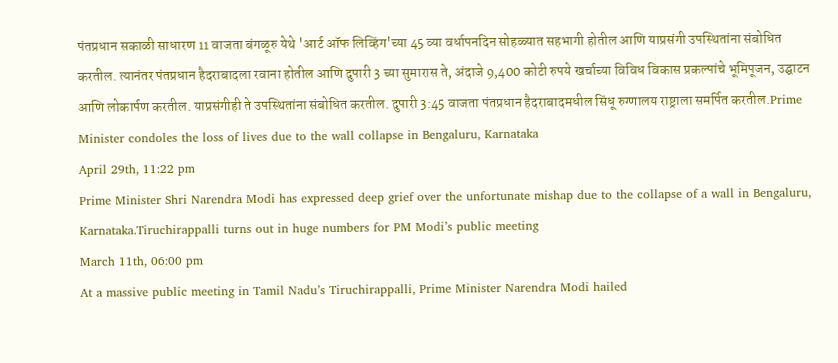पंतप्रधान सकाळी साधारण 11 वाजता बंगळूरु येथे 'आर्ट ऑफ लिव्हिंग'च्या 45 व्या वर्धापनदिन सोहळ्यात सहभागी होतील आणि याप्रसंगी उपस्थितांना संबोधित करतील. त्यानंतर पंतप्रधान हैदराबादला रवाना होतील आणि दुपारी 3 च्या सुमारास ते, अंदाजे 9,400 कोटी रुपये खर्चाच्या विविध विकास प्रकल्पांचे भूमिपूजन, उद्घाटन आणि लोकार्पण करतील. याप्रसंगीही ते उपस्थितांना संबोधित करतील. दुपारी 3:45 वाजता पंतप्रधान हैदराबादमधील सिंधू रुग्णालय राष्ट्राला समर्पित करतील.Prime Minister condoles the loss of lives due to the wall collapse in Bengaluru, Karnataka
April 29th, 11:22 pm
Prime Minister Shri Narendra Modi has expressed deep grief over the unfortunate mishap due to the collapse of a wall in Bengaluru, Karnataka.Tiruchirappalli turns out in huge numbers for PM Modi’s public meeting
March 11th, 06:00 pm
At a massive public meeting in Tamil Nadu’s Tiruchirappalli, Prime Minister Narendra Modi hailed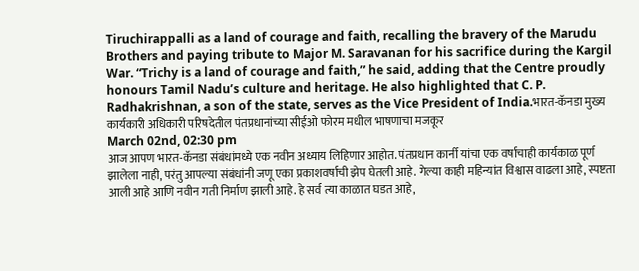Tiruchirappalli as a land of courage and faith, recalling the bravery of the Marudu Brothers and paying tribute to Major M. Saravanan for his sacrifice during the Kargil War. “Trichy is a land of courage and faith,” he said, adding that the Centre proudly honours Tamil Nadu’s culture and heritage. He also highlighted that C. P. Radhakrishnan, a son of the state, serves as the Vice President of India.भारत-कॅनडा मुख्य कार्यकारी अधिकारी परिषदेतील पंतप्रधानांच्या सीईओ फोरम मधील भाषणाचा मजकूर
March 02nd, 02:30 pm
आज आपण भारत-कॅनडा संबंधांमध्ये एक नवीन अध्याय लिहिणार आहोत. पंतप्रधान कार्नी यांचा एक वर्षाचाही कार्यकाळ पूर्ण झालेला नाही, परंतु आपल्या संबंधांनी जणू एका प्रकाशवर्षाची झेप घेतली आहे. गेल्या काही महिन्यांत विश्वास वाढला आहे, स्पष्टता आली आहे आणि नवीन गती निर्माण झाली आहे. हे सर्व त्या काळात घडत आहे,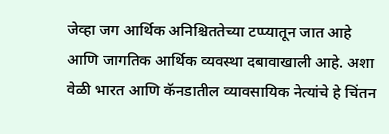जेव्हा जग आर्थिक अनिश्चिततेच्या टप्प्यातून जात आहे आणि जागतिक आर्थिक व्यवस्था दबावाखाली आहे. अशा वेळी भारत आणि कॅनडातील व्यावसायिक नेत्यांचे हे चिंतन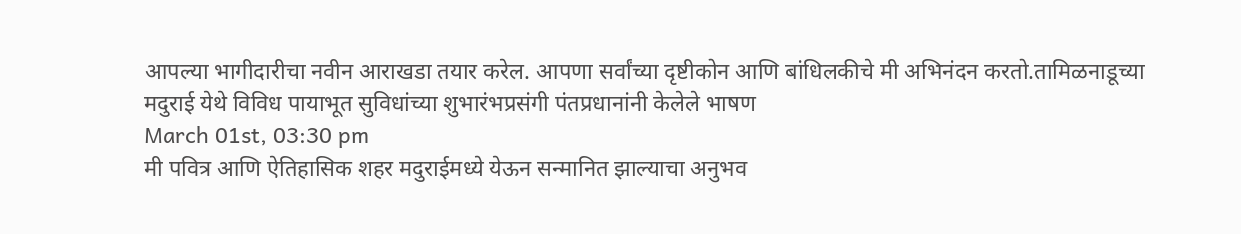आपल्या भागीदारीचा नवीन आराखडा तयार करेल. आपणा सर्वांच्या दृष्टीकोन आणि बांधिलकीचे मी अभिनंदन करतो.तामिळनाडूच्या मदुराई येथे विविध पायाभूत सुविधांच्या शुभारंभप्रसंगी पंतप्रधानांनी केलेले भाषण
March 01st, 03:30 pm
मी पवित्र आणि ऐतिहासिक शहर मदुराईमध्ये येऊन सन्मानित झाल्याचा अनुभव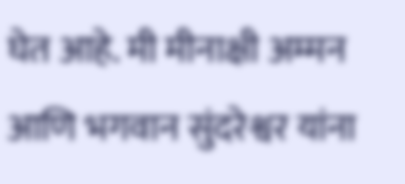घेत आहे. मी मीनाक्षी अम्मन आणि भगवान सुंदरेश्वर यांना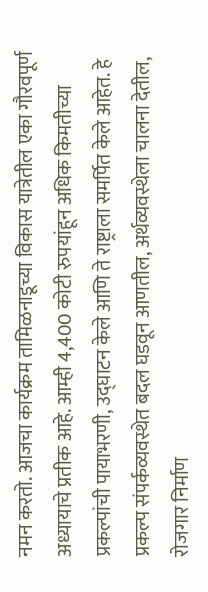नमन करतो. आजचा कार्यक्रम तामिळनाडूच्या विकास यात्रेतील एका गौरवपूर्ण अध्यायाचे प्रतीक आहे. आम्ही 4,400 कोटी रुपयांहून अधिक किमतीच्या प्रकल्पांची पायाभरणी, उद्घाटन केले आणि ते राष्ट्राला समर्पित केले आहेत. हे प्रकल्प संपर्कव्यवस्थेत बदल घडवून आणतील, अर्थव्यवस्थेला चालना देतील, रोजगार निर्माण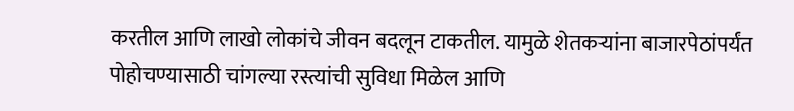करतील आणि लाखो लोकांचे जीवन बदलून टाकतील. यामुळे शेतकऱ्यांना बाजारपेठांपर्यंत पोहोचण्यासाठी चांगल्या रस्त्यांची सुविधा मिळेल आणि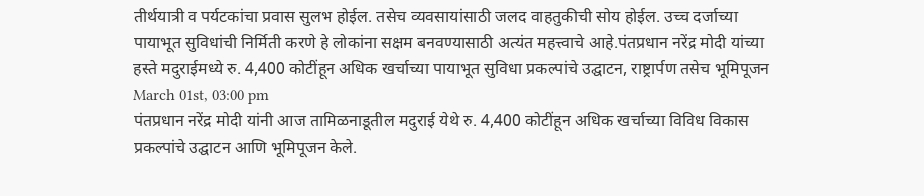तीर्थयात्री व पर्यटकांचा प्रवास सुलभ होईल. तसेच व्यवसायांसाठी जलद वाहतुकीची सोय होईल. उच्च दर्जाच्या पायाभूत सुविधांची निर्मिती करणे हे लोकांना सक्षम बनवण्यासाठी अत्यंत महत्त्वाचे आहे.पंतप्रधान नरेंद्र मोदी यांच्या हस्ते मदुराईमध्ये रु. 4,400 कोटींहून अधिक खर्चाच्या पायाभूत सुविधा प्रकल्पांचे उद्घाटन, राष्ट्रार्पण तसेच भूमिपूजन
March 01st, 03:00 pm
पंतप्रधान नरेंद्र मोदी यांनी आज तामिळनाडूतील मदुराई येथे रु. 4,400 कोटींहून अधिक खर्चाच्या विविध विकास प्रकल्पांचे उद्घाटन आणि भूमिपूजन केले.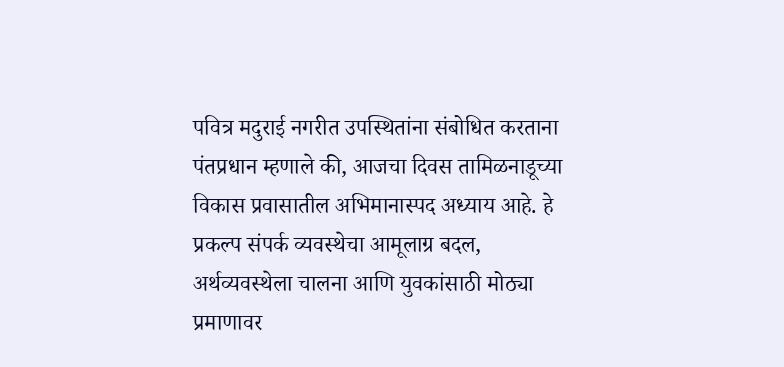पवित्र मदुराई नगरीत उपस्थितांना संबोधित करताना पंतप्रधान म्हणाले की, आजचा दिवस तामिळनाडूच्या विकास प्रवासातील अभिमानास्पद अध्याय आहे. हे प्रकल्प संपर्क व्यवस्थेचा आमूलाग्र बदल, अर्थव्यवस्थेला चालना आणि युवकांसाठी मोठ्या प्रमाणावर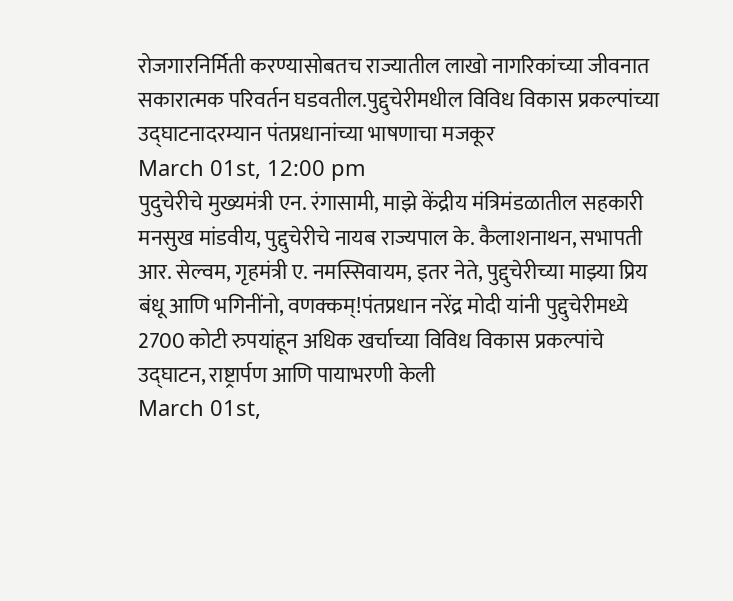रोजगारनिर्मिती करण्यासोबतच राज्यातील लाखो नागरिकांच्या जीवनात सकारात्मक परिवर्तन घडवतील.पुद्दुचेरीमधील विविध विकास प्रकल्पांच्या उद्घाटनादरम्यान पंतप्रधानांच्या भाषणाचा मजकूर
March 01st, 12:00 pm
पुदुचेरीचे मुख्यमंत्री एन. रंगासामी, माझे केंद्रीय मंत्रिमंडळातील सहकारी मनसुख मांडवीय, पुद्दुचेरीचे नायब राज्यपाल के. कैलाशनाथन, सभापती आर. सेल्वम, गृहमंत्री ए. नमस्सिवायम, इतर नेते, पुद्दुचेरीच्या माझ्या प्रिय बंधू आणि भगिनींनो, वणक्कम्!पंतप्रधान नरेंद्र मोदी यांनी पुद्दुचेरीमध्ये 2700 कोटी रुपयांहून अधिक खर्चाच्या विविध विकास प्रकल्पांचे उद्घाटन, राष्ट्रार्पण आणि पायाभरणी केली
March 01st,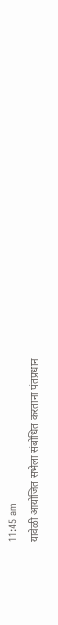11:45 am
यावेळी आयोजित सभेला संबोधित करताना पंतप्रधान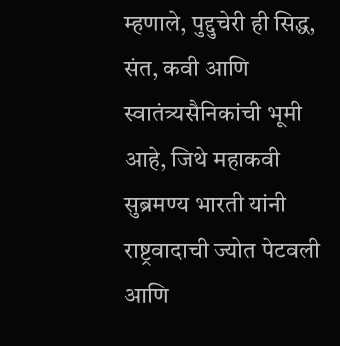म्हणाले, पुद्दुचेरी ही सिद्ध, संत, कवी आणि स्वातंत्र्यसैनिकांची भूमी आहे, जिथे महाकवी सुब्रमण्य भारती यांनी राष्ट्रवादाची ज्योत पेटवली आणि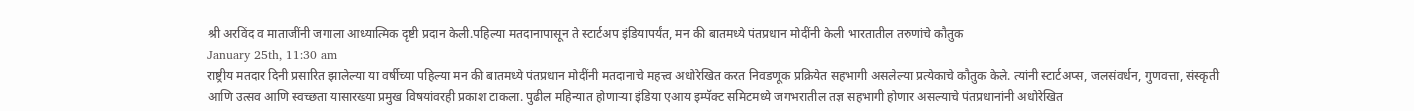श्री अरविंद व माताजींनी जगाला आध्यात्मिक दृष्टी प्रदान केली.पहिल्या मतदानापासून ते स्टार्टअप इंडियापर्यंत, मन की बातमध्ये पंतप्रधान मोदींनी केली भारतातील तरुणांचे कौतुक
January 25th, 11:30 am
राष्ट्रीय मतदार दिनी प्रसारित झालेल्या या वर्षीच्या पहिल्या मन की बातमध्ये पंतप्रधान मोदींनी मतदानाचे महत्त्व अधोरेखित करत निवडणूक प्रक्रियेत सहभागी असलेल्या प्रत्येकाचे कौतुक केले. त्यांनी स्टार्टअप्स, जलसंवर्धन, गुणवत्ता, संस्कृती आणि उत्सव आणि स्वच्छता यासारख्या प्रमुख विषयांवरही प्रकाश टाकला. पुढील महिन्यात होणाऱ्या इंडिया एआय इम्पॅक्ट समिटमध्ये जगभरातील तज्ञ सहभागी होणार असल्याचे पंतप्रधानांनी अधोरेखित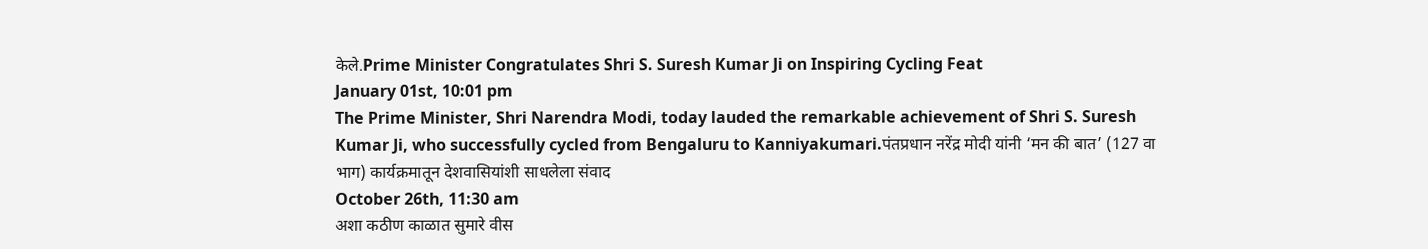केले.Prime Minister Congratulates Shri S. Suresh Kumar Ji on Inspiring Cycling Feat
January 01st, 10:01 pm
The Prime Minister, Shri Narendra Modi, today lauded the remarkable achievement of Shri S. Suresh Kumar Ji, who successfully cycled from Bengaluru to Kanniyakumari.पंतप्रधान नरेंद्र मोदी यांनी ‘मन की बात’ (127 वा भाग) कार्यक्रमातून देशवासियांशी साधलेला संवाद
October 26th, 11:30 am
अशा कठीण काळात सुमारे वीस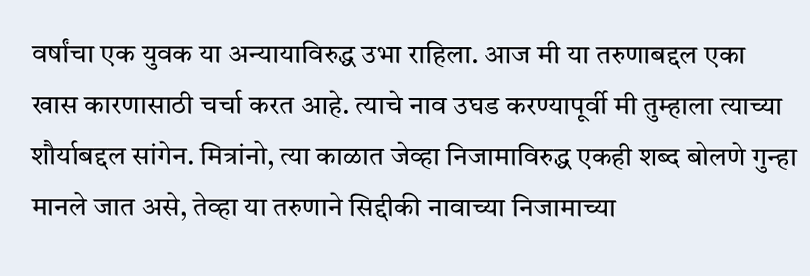वर्षांचा एक युवक या अन्यायाविरुद्ध उभा राहिला. आज मी या तरुणाबद्दल एका खास कारणासाठी चर्चा करत आहे. त्याचे नाव उघड करण्यापूर्वी मी तुम्हाला त्याच्या शौर्याबद्दल सांगेन. मित्रांनो, त्या काळात जेव्हा निजामाविरुद्ध एकही शब्द बोलणे गुन्हा मानले जात असे, तेव्हा या तरुणाने सिद्दीकी नावाच्या निजामाच्या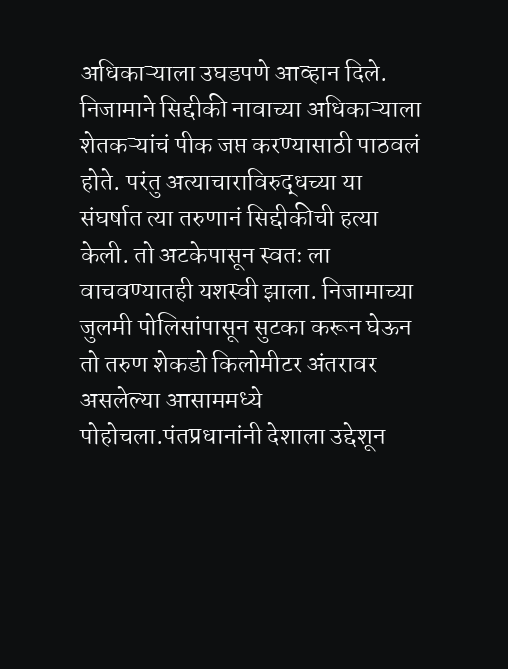अधिकाऱ्याला उघडपणे आव्हान दिले. निजामाने सिद्दीकी नावाच्या अधिकाऱ्याला शेतकऱ्यांचं पीक जप्त करण्यासाठी पाठवलं होते. परंतु अत्याचाराविरुद्धच्या या संघर्षात त्या तरुणानं सिद्दीकीची हत्या केली. तो अटकेपासून स्वतः ला वाचवण्यातही यशस्वी झाला. निजामाच्या जुलमी पोलिसांपासून सुटका करून घेऊन तो तरुण शेकडो किलोमीटर अंतरावर असलेल्या आसाममध्ये पोहोचला.पंतप्रधानांनी देशाला उद्देशून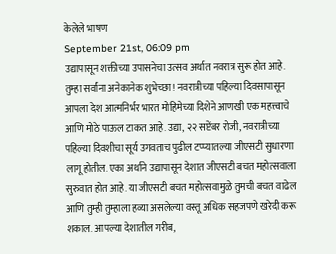केलेले भाषण
September 21st, 06:09 pm
उद्यापासून शक्तीच्या उपासनेचा उत्सव अर्थात नवरात्र सुरू होत आहे. तुम्हा सर्वांना अनेकानेक शुभेच्छा! नवरात्रीच्या पहिल्या दिवसापासून आपला देश आत्मनिर्भर भारत मोहिमेच्या दिशेने आणखी एक महत्त्वाचे आणि मोठे पाऊल टाकत आहे. उद्या, २२ सप्टेंबर रोजी, नवरात्रीच्या पहिल्या दिवशीचा सूर्य उगवताच पुढील टप्प्यातल्या जीएसटी सुधारणा लागू होतील. एका अर्थाने उद्यापासून देशात जीएसटी बचत महोत्सवाला सुरुवात होत आहे. या जीएसटी बचत महोत्सवामुळे तुमची बचत वाढेल आणि तुम्ही तुम्हाला हव्या असलेल्या वस्तू अधिक सहजपणे खरेदी करू शकाल. आपल्या देशातील गरीब,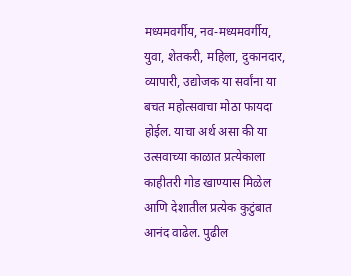मध्यमवर्गीय, नव-मध्यमवर्गीय, युवा, शेतकरी, महिला, दुकानदार, व्यापारी, उद्योजक या सर्वांना या बचत महोत्सवाचा मोठा फायदा होईल. याचा अर्थ असा की या उत्सवाच्या काळात प्रत्येकाला काहीतरी गोड खाण्यास मिळेल आणि देशातील प्रत्येक कुटुंबात आनंद वाढेल. पुढील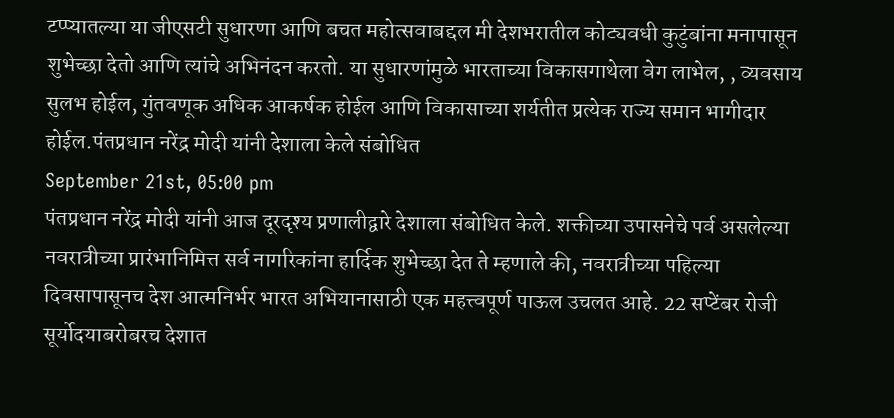टप्प्यातल्या या जीएसटी सुधारणा आणि बचत महोत्सवाबद्दल मी देशभरातील कोट्यवधी कुटुंबांना मनापासून शुभेच्छा देतो आणि त्यांचे अभिनंदन करतो. या सुधारणांमुळे भारताच्या विकासगाथेला वेग लाभेल, , व्यवसाय सुलभ होईल, गुंतवणूक अधिक आकर्षक होईल आणि विकासाच्या शर्यतीत प्रत्येक राज्य समान भागीदार होईल.पंतप्रधान नरेंद्र मोदी यांनी देशाला केले संबोधित
September 21st, 05:00 pm
पंतप्रधान नरेंद्र मोदी यांनी आज दूरदृश्य प्रणालीद्वारे देशाला संबोधित केले. शक्तीच्या उपासनेचे पर्व असलेल्या नवरात्रीच्या प्रारंभानिमित्त सर्व नागरिकांना हार्दिक शुभेच्छा देत ते म्हणाले की, नवरात्रीच्या पहिल्या दिवसापासूनच देश आत्मनिर्भर भारत अभियानासाठी एक महत्त्वपूर्ण पाऊल उचलत आहे. 22 सप्टेंबर रोजी सूर्योदयाबरोबरच देशात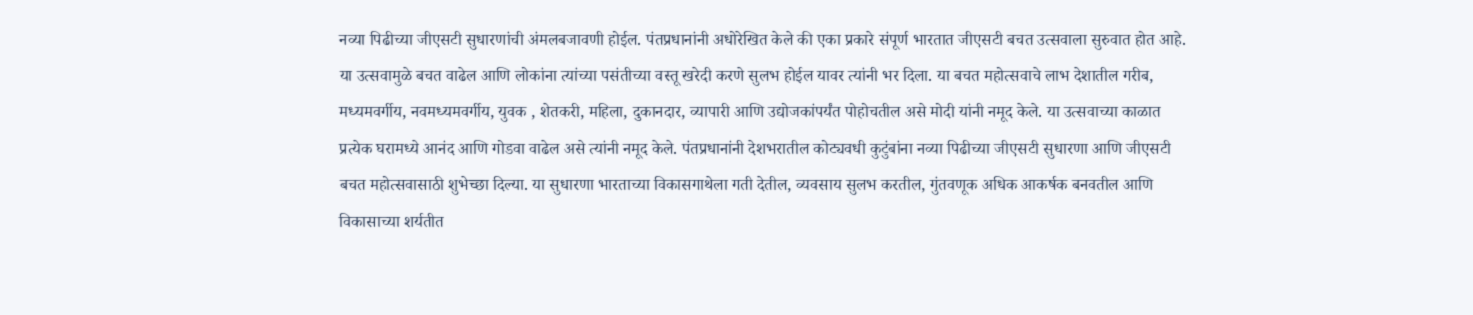नव्या पिढीच्या जीएसटी सुधारणांची अंमलबजावणी होईल. पंतप्रधानांनी अधोरेखित केले की एका प्रकारे संपूर्ण भारतात जीएसटी बचत उत्सवाला सुरुवात होत आहे. या उत्सवामुळे बचत वाढेल आणि लोकांना त्यांच्या पसंतीच्या वस्तू खरेदी करणे सुलभ होईल यावर त्यांनी भर दिला. या बचत महोत्सवाचे लाभ देशातील गरीब, मध्यमवर्गीय, नवमध्यमवर्गीय, युवक , शेतकरी, महिला, दुकानदार, व्यापारी आणि उद्योजकांपर्यंत पोहोचतील असे मोदी यांनी नमूद केले. या उत्सवाच्या काळात प्रत्येक घरामध्ये आनंद आणि गोडवा वाढेल असे त्यांनी नमूद केले. पंतप्रधानांनी देशभरातील कोट्यवधी कुटुंबांना नव्या पिढीच्या जीएसटी सुधारणा आणि जीएसटी बचत महोत्सवासाठी शुभेच्छा दिल्या. या सुधारणा भारताच्या विकासगाथेला गती देतील, व्यवसाय सुलभ करतील, गुंतवणूक अधिक आकर्षक बनवतील आणि विकासाच्या शर्यतीत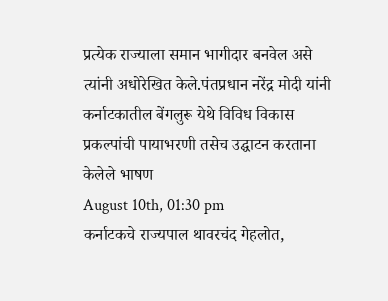प्रत्येक राज्याला समान भागीदार बनवेल असे त्यांनी अधोरेखित केले.पंतप्रधान नरेंद्र मोदी यांनी कर्नाटकातील बेंगलुरू येथे विविध विकास प्रकल्पांची पायाभरणी तसेच उद्घाटन करताना केलेले भाषण
August 10th, 01:30 pm
कर्नाटकचे राज्यपाल थावरचंद गेहलोत,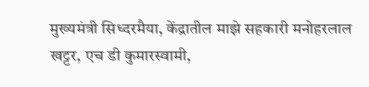मुख्यमंत्री सिध्दरमैया, केंद्रातील माझे सहकारी मनोहरलाल खट्टर, एच डी कुमारस्वामी,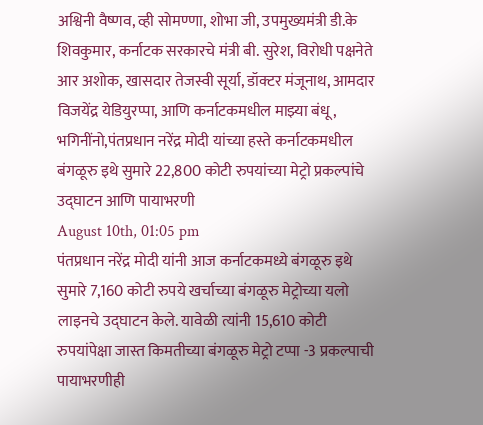अश्विनी वैष्णव, व्ही सोमण्णा, शोभा जी, उपमुख्यमंत्री डी.के शिवकुमार, कर्नाटक सरकारचे मंत्री बी. सुरेश, विरोधी पक्षनेते आर अशोक, खासदार तेजस्वी सूर्या, डॉक्टर मंजूनाथ, आमदार विजयेंद्र येडियुरप्पा, आणि कर्नाटकमधील माझ्या बंधू, भगिनींनो,पंतप्रधान नरेंद्र मोदी यांच्या हस्ते कर्नाटकमधील बंगळूरु इथे सुमारे 22,800 कोटी रुपयांच्या मेट्रो प्रकल्पांचे उद्घाटन आणि पायाभरणी
August 10th, 01:05 pm
पंतप्रधान नरेंद्र मोदी यांनी आज कर्नाटकमध्ये बंगळूरु इथे सुमारे 7,160 कोटी रुपये खर्चाच्या बंगळूरु मेट्रोच्या यलो लाइनचे उद्घाटन केले. यावेळी त्यांनी 15,610 कोटी रुपयांपेक्षा जास्त किमतीच्या बंगळूरु मेट्रो टप्पा -3 प्रकल्पाची पायाभरणीही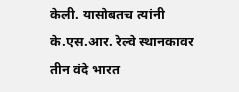केली. यासोबतच त्यांनी के.एस.आर. रेल्वे स्थानकावर तीन वंदे भारत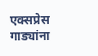एक्सप्रेस गाड्यांना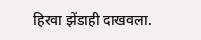हिरवा झेंडाही दाखवला.